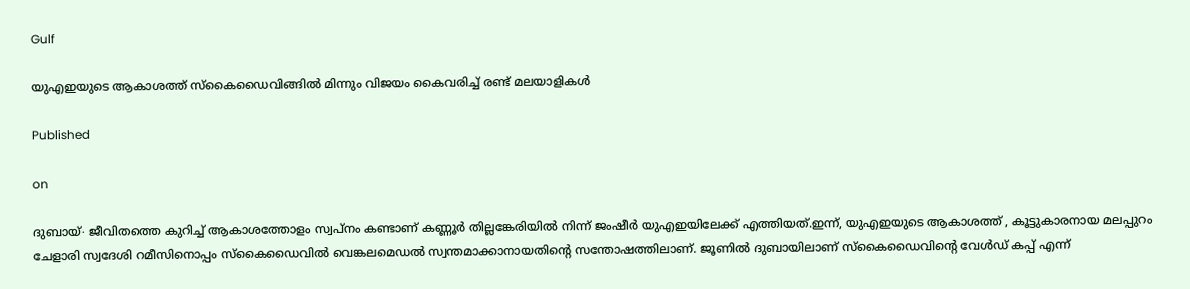Gulf

യുഎഇയുടെ ആകാശത്ത് സ്കൈഡൈവിങ്ങിൽ മിന്നും വിജയം കൈവരിച്ച് രണ്ട് മലയാളികൾ

Published

on

ദുബായ്∙ ജീവിതത്തെ കുറിച്ച് ആകാശത്തോളം സ്വപ്നം കണ്ടാണ് കണ്ണൂർ തില്ലങ്കേരിയിൽ നിന്ന് ജംഷീർ യുഎഇയിലേക്ക് എത്തിയത്.ഇന്ന്, യുഎഇയുടെ ആകാശത്ത് , കൂട്ടുകാരനായ മലപ്പുറം ചേളാരി സ്വദേശി റമീസിനൊപ്പം സ്കൈഡൈവിൽ വെങ്കലമെഡൽ സ്വന്തമാക്കാനായതിന്റെ സന്തോഷത്തിലാണ്. ജൂണിൽ ദുബായിലാണ് സ്കൈഡൈവിന്റെ വേൾഡ് കപ്പ് എന്ന്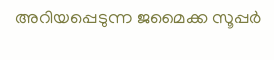അറിയപ്പെടുന്ന ജമൈക്ക സൂപ്പർ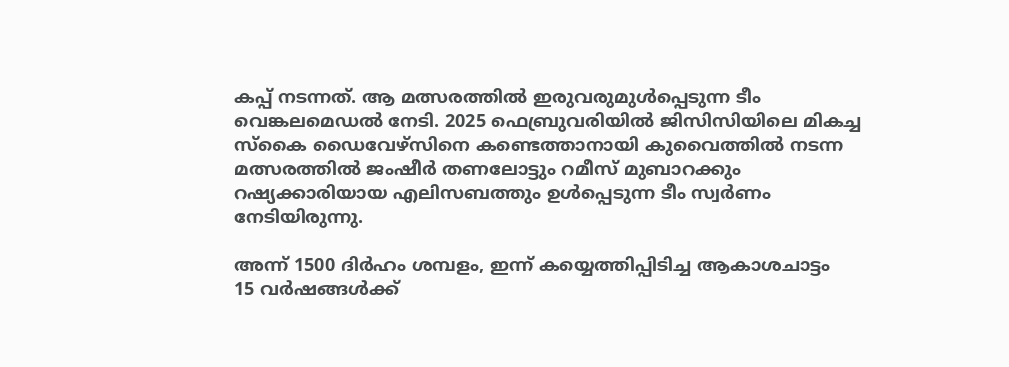കപ്പ് നടന്നത്. ആ മത്സരത്തിൽ ഇരുവരുമുൾപ്പെടുന്ന ടീം വെങ്കലമെഡൽ നേടി. 2025 ഫെബ്രുവരിയിൽ ജിസിസിയിലെ മികച്ച സ്കൈ ഡൈവേഴ്സിനെ കണ്ടെത്താനായി കുവൈത്തിൽ നടന്ന മത്സരത്തിൽ ജംഷീർ തണലോട്ടും റമീസ് മുബാറക്കും റഷ്യക്കാരിയായ എലിസബത്തും ഉൾപ്പെടുന്ന ടീം സ്വർണം നേടിയിരുന്നു.

അന്ന് 1500 ദിർഹം ശമ്പളം, ഇന്ന് കയ്യെത്തിപ്പിടിച്ച ആകാശചാട്ടം
15 വർഷങ്ങൾക്ക്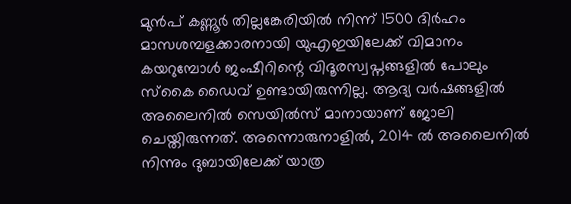മുൻപ് കണ്ണൂ‍ർ തില്ലങ്കേരിയിൽ നിന്ന് 1500 ദിർഹം മാസശമ്പളക്കാരനായി യുഎഇയിലേക്ക് വിമാനം കയറുമ്പോൾ ജംഷീറിന്റെ വിദൂരസ്വപ്നങ്ങളിൽ പോലും സ്കൈ ഡൈവ് ഉണ്ടായിരുന്നില്ല. ആദ്യ വർഷങ്ങളിൽ അലൈനിൽ സെയിൽസ് മാനായാണ് ജോലി ചെയ്തിരുന്നത്. അന്നൊരുനാളിൽ, 2014 ൽ അലൈനിൽ നിന്നും ദുബായിലേക്ക് യാത്ര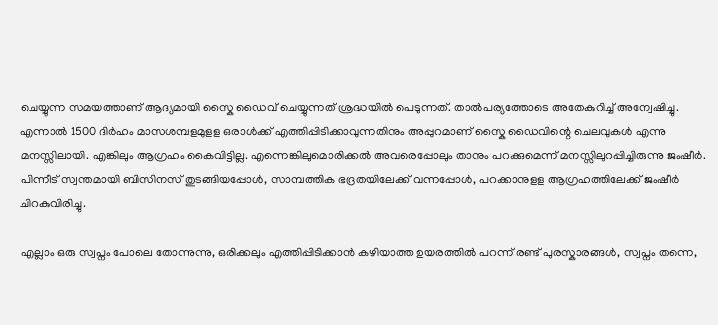ചെയ്യുന്ന സമയത്താണ് ആദ്യമായി സ്കൈ ഡൈവ് ചെയ്യുന്നത് ശ്രദ്ധയിൽ പെടുന്നത്. താൽപര്യത്തോടെ അതേകുറിച്ച് അന്വേഷിച്ചു. എന്നാൽ 1500 ദിർഹം മാസശമ്പളമുളള ഒരാൾക്ക് എത്തിപ്പിടിക്കാവുന്നതിനും അപ്പുറമാണ് സ്കൈ ഡൈവിന്റെ ചെലവുകൾ എന്നു മനസ്സിലായി. എങ്കിലും ആഗ്രഹം കൈവിട്ടില്ല. എന്നെങ്കിലുമൊരിക്കൽ അവരെപ്പോലും താനും പറക്കുമെന്ന് മനസ്സിലുറപ്പിച്ചിരുന്നു ജംഷീർ. പിന്നീട് സ്വന്തമായി ബിസിനസ് തുടങ്ങിയപ്പോൾ, സാമ്പത്തിക ഭദ്രതയിലേക്ക് വന്നപ്പോൾ, പറക്കാനുളള ആഗ്രഹത്തിലേക്ക് ജംഷീർ ചിറകുവിരിച്ചു.

എല്ലാം ഒരു സ്വപ്നം പോലെ തോന്നുന്നു, ഒരിക്കലും എത്തിപ്പിടിക്കാൻ കഴിയാത്ത ഉയരത്തിൽ പറന്ന് രണ്ട് പുരസ്കാരങ്ങൾ, സ്വപ്നം തന്നെ,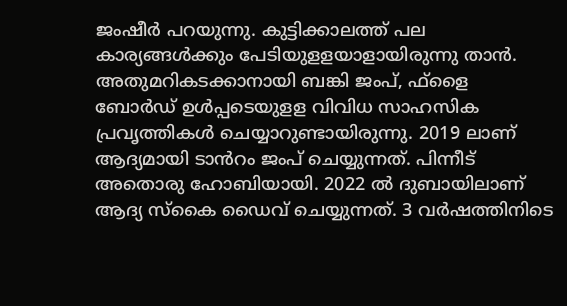ജംഷീർ പറയുന്നു. കുട്ടിക്കാലത്ത് പല കാര്യങ്ങൾക്കും പേടിയുളളയാളായിരുന്നു താൻ. അതുമറികടക്കാനായി ബങ്കി ജംപ്, ഫ്ളൈ ബോർ‍ഡ് ഉൾപ്പടെയുളള വിവിധ സാഹസിക പ്രവൃത്തികൾ ചെയ്യാറുണ്ടായിരുന്നു. 2019 ലാണ് ആദ്യമായി ടാൻറം ജംപ് ചെയ്യുന്നത്. പിന്നീട് അതൊരു ഹോബിയായി. 2022 ൽ ദുബായിലാണ് ആദ്യ സ്കൈ ഡൈവ് ചെയ്യുന്നത്. 3 വർഷത്തിനിടെ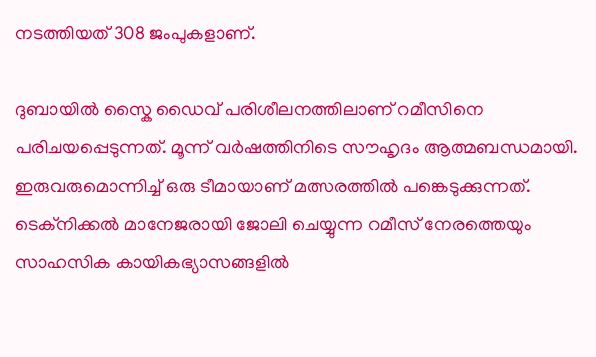നടത്തിയത് 308 ജംപുകളാണ്.

ദുബായിൽ സ്കൈ ഡൈവ് പരിശീലനത്തിലാണ് റമീസിനെ പരിചയപ്പെടുന്നത്. മൂന്ന് വർഷത്തിനിടെ സൗഹൃദം ആത്മബന്ധമായി. ഇരുവരുമൊന്നിച്ച് ഒരു ടീമായാണ് മത്സരത്തിൽ പങ്കെടുക്കുന്നത്. ടെക്നിക്കൽ മാനേജരായി ജോലി ചെയ്യുന്ന റമീസ് നേരത്തെയും സാഹസിക കായികഭ്യാസങ്ങളിൽ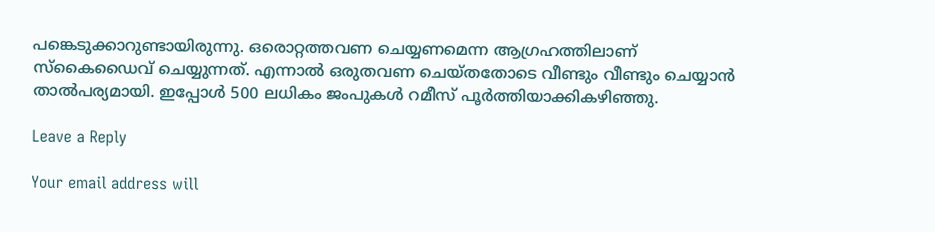പങ്കെടുക്കാറുണ്ടായിരുന്നു. ഒരൊറ്റത്തവണ ചെയ്യണമെന്ന ആഗ്രഹത്തിലാണ് സ്കൈഡൈവ് ചെയ്യുന്നത്. എന്നാൽ ഒരുതവണ ചെയ്തതോടെ വീണ്ടും വീണ്ടും ചെയ്യാൻ താൽപര്യമായി. ഇപ്പോൾ 500 ലധികം ജംപുകൾ റമീസ് പൂർത്തിയാക്കികഴിഞ്ഞു.

Leave a Reply

Your email address will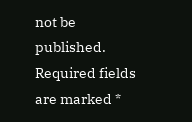not be published. Required fields are marked *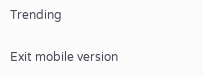Trending

Exit mobile version